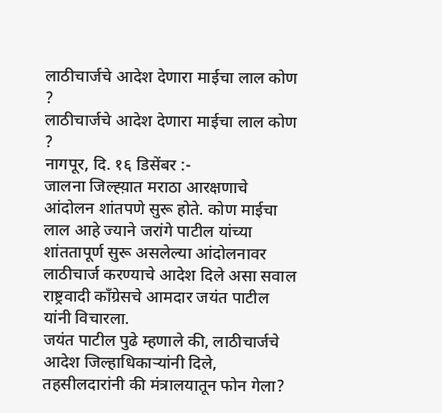लाठीचार्जचे आदेश देणारा माईचा लाल कोण ?
लाठीचार्जचे आदेश देणारा माईचा लाल कोण ?
नागपूर, दि. १६ डिसेंबर :-
जालना जिल्ह्य़ात मराठा आरक्षणाचे आंदोलन शांतपणे सुरू होते. कोण माईचा लाल आहे ज्याने जरांगे पाटील यांच्या शांततापूर्ण सुरू असलेल्या आंदोलनावर लाठीचार्ज करण्याचे आदेश दिले असा सवाल राष्ट्रवादी काँग्रेसचे आमदार जयंत पाटील यांनी विचारला.
जयंत पाटील पुढे म्हणाले की, लाठीचार्जचे आदेश जिल्हाधिकाऱ्यांनी दिले, तहसीलदारांनी की मंत्रालयातून फोन गेला?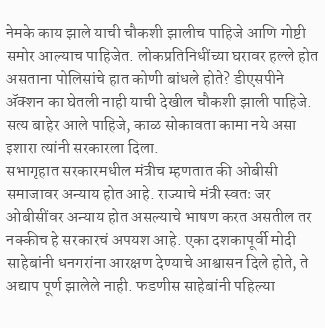नेमके काय झाले याची चौकशी झालीच पाहिजे आणि गोष्टी समोर आल्याच पाहिजेत. लोकप्रतिनिधींच्या घरावर हल्ले होत असताना पोलिसांचे हात कोणी बांधले होते? डीएसपीने ॲक्शन का घेतली नाही याची देखील चौकशी झाली पाहिजे. सत्य बाहेर आले पाहिजे, काळ सोकावता कामा नये असा इशारा त्यांनी सरकारला दिला.
सभागृहात सरकारमधील मंत्रीच म्हणतात की ओबीसी समाजावर अन्याय होत आहे. राज्याचे मंत्री स्वतः जर ओबीसींवर अन्याय होत असल्याचे भाषण करत असतील तर नक्कीच हे सरकारचं अपयश आहे. एका दशकापूर्वी मोदी साहेबांनी धनगरांना आरक्षण देण्याचे आश्वासन दिले होते, ते अद्याप पूर्ण झालेले नाही. फडणीस साहेबांनी पहिल्या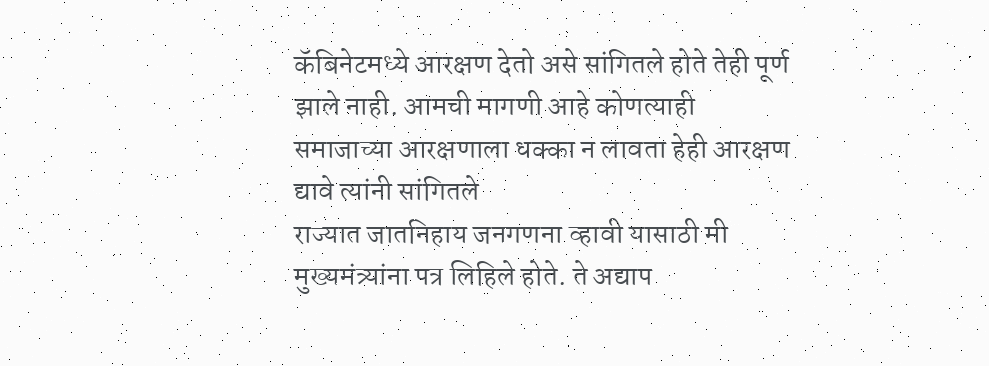कॅबिनेटमध्ये आरक्षण देतो असे सांगितले होते तेही पूर्ण झाले नाही. आमची मागणी आहे कोणत्याही समाजाच्या आरक्षणाला धक्का न लावता हेही आरक्षण द्यावे त्यांनी सांगितले
राज्यात जातनिहाय जनगणना व्हावी यासाठी मी मुख्यमंत्र्यांना पत्र लिहिले होते. ते अद्याप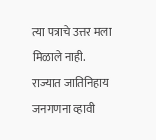त्या पत्राचे उत्तर मला मिळाले नाही. राज्यात जातिनिहाय जनगणना व्हावी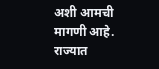अशी आमची मागणी आहे. राज्यात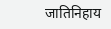जातिनिहाय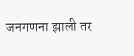जनगणना झाली तर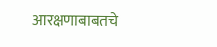आरक्षणाबाबतचे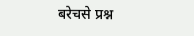बरेचसे प्रश्न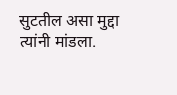सुटतील असा मुद्दा त्यांनी मांडला.